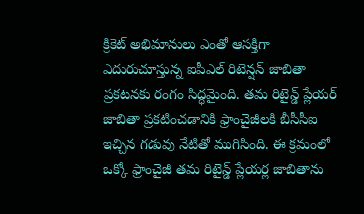క్రికెట్ అభిమానులు ఎంతో ఆసక్తిగా ఎదురుచూస్తున్న ఐపీఎల్ రిటెన్షన్ జాబితా ప్రకటనకు రంగం సిద్ధమైంది. తమ రిటైన్డ్ ప్లేయర్ జాబితా ప్రకటించడానికి ఫ్రాంచైజీలకి బీసీసీఐ ఇచ్చిన గడువు నేటితో ముగిసింది. ఈ క్రమంలో ఒక్కో ఫ్రాంచైజీ తమ రిటైన్డ్ ప్లేయర్ల జాబితాను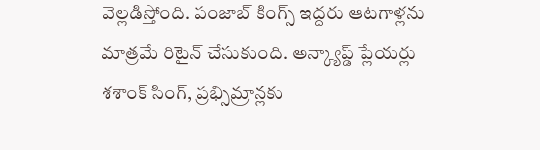వెల్లడిస్తోంది. పంజాబ్ కింగ్స్ ఇద్దరు ఆటగాళ్లను మాత్రమే రిటైన్ చేసుకుంది. అన్క్యాప్డ్ ప్లేయర్లు శశాంక్ సింగ్, ప్రభ్సిమ్రాన్లకు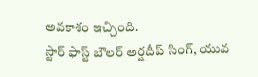అవకాశం ఇచ్చింది.
స్టార్ ఫాస్ట్ బౌలర్ అర్షదీప్ సింగ్, యువ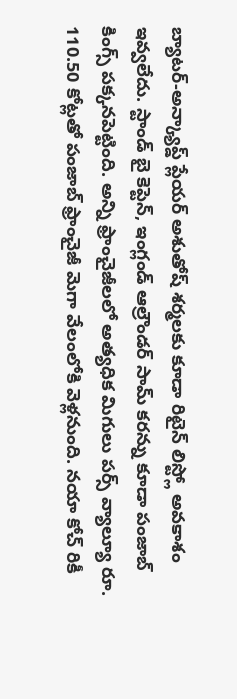బ్యాటర్-అన్క్యాప్డ్ ప్లేయర్ అశుతోష్ శర్మలకు కూడా రిటైన్ లిస్ట్లో అవకాశం ఇవ్వలేదు. స్టాండ్ బై కెప్టెన్, ఇంగ్లండ్ ఆల్రౌండర్ సామ్ కరన్ను కూడా పంజాబ్ కింగ్స్ పక్కనపెట్టింది. అన్ని ఫ్రాంచైజీలలో అత్యధిక మిగులు పర్స్ వ్యాల్యూ రూ. 110.50 కోట్లతో పంజాబ్ ఫ్రాంచైజీ మెగా వేలంలోకి వెళ్లనుంది. నయా కోచ్ రికీ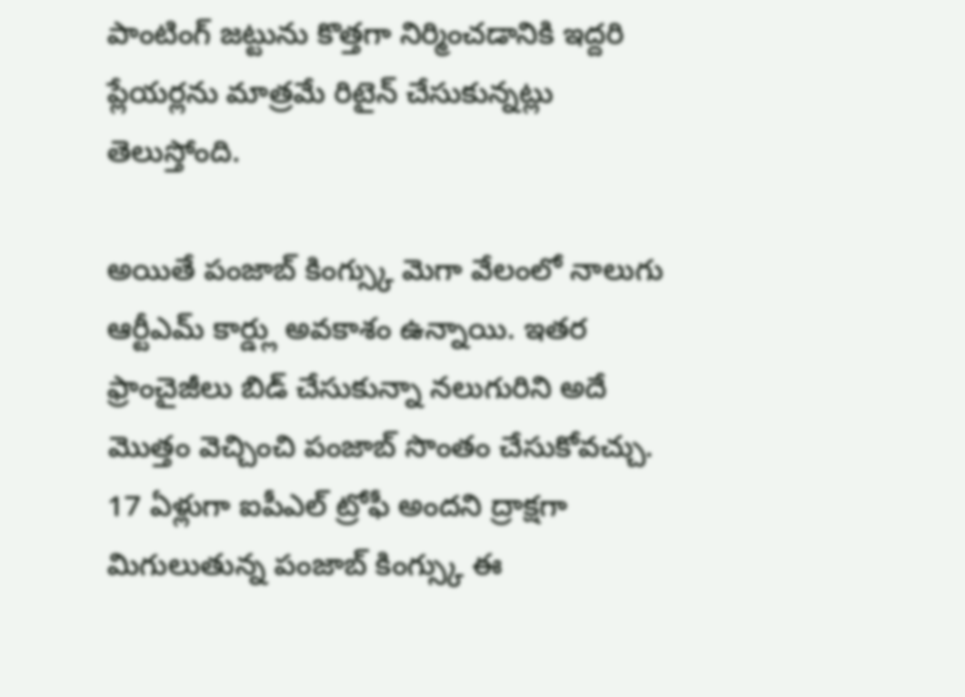పాంటింగ్ జట్టును కొత్తగా నిర్మించడానికి ఇద్దరి ప్లేయర్లను మాత్రమే రిటైన్ చేసుకున్నట్లు తెలుస్తోంది.

అయితే పంజాబ్ కింగ్స్కు మెగా వేలంలో నాలుగు ఆర్టీఎమ్ కార్డ్లు అవకాశం ఉన్నాయి. ఇతర ఫ్రాంచైజీలు బిడ్ చేసుకున్నా నలుగురిని అదే మొత్తం వెచ్చించి పంజాబ్ సొంతం చేసుకోవచ్చు. 17 ఏళ్లుగా ఐపీఎల్ ట్రోఫీ అందని ద్రాక్షగా మిగులుతున్న పంజాబ్ కింగ్స్కు ఈ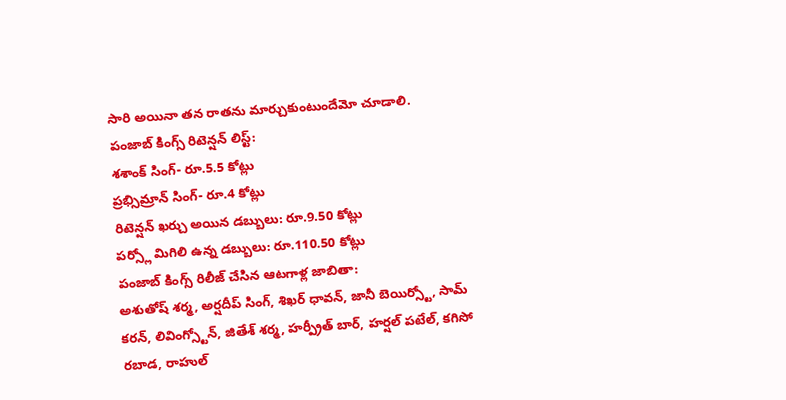సారి అయినా తన రాతను మార్చుకుంటుందేమో చూడాలి.
పంజాబ్ కింగ్స్ రిటెన్షన్ లిస్ట్:
శశాంక్ సింగ్- రూ.5.5 కోట్లు
ప్రభ్సిమ్రాన్ సింగ్- రూ.4 కోట్లు
రిటెన్షన్ ఖర్చు అయిన డబ్బులు: రూ.9.50 కోట్లు
పర్స్లో మిగిలి ఉన్న డబ్బులు: రూ.110.50 కోట్లు
పంజాబ్ కింగ్స్ రిలీజ్ చేసిన ఆటగాళ్ల జాబితా:
అశుతోష్ శర్మ, అర్షదీప్ సింగ్, శిఖర్ ధావన్, జానీ బెయిర్స్టో, సామ్ కరన్, లివింగ్స్టోన్, జితేశ్ శర్మ, హర్ప్రీత్ బార్, హర్షల్ పటేల్, కగిసో రబాడ, రాహుల్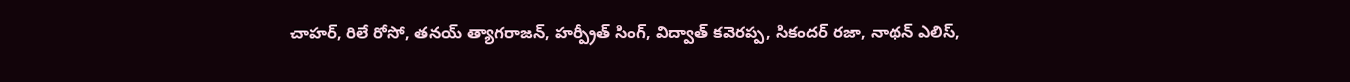చాహర్, రిలే రోసో, తనయ్ త్యాగరాజన్, హర్ప్రీత్ సింగ్, విద్వాత్ కవెరప్ప, సికందర్ రజా, నాథన్ ఎలిస్,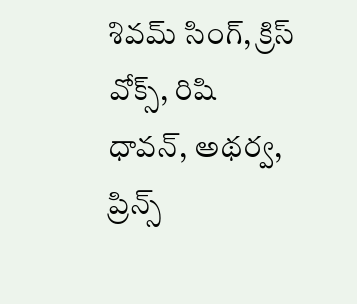శివమ్ సింగ్, క్రిస్ వోక్స్, రిషి ధావన్, అథర్వ, ప్రిన్స్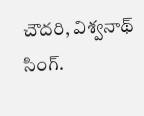చౌదరి, విశ్వనాథ్ సింగ్.